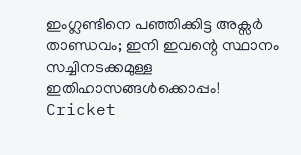ഇംഗ്ലണ്ടിനെ പഞ്ഞിക്കിട്ട അക്സര്‍ താണ്ഡവം; ഇനി ഇവന്റെ സ്ഥാനം സച്ചിനടക്കമുള്ള ഇതിഹാസങ്ങള്‍ക്കൊപ്പം!
Cricket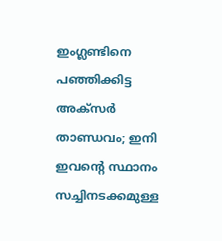ഇംഗ്ലണ്ടിനെ പഞ്ഞിക്കിട്ട അക്സര്‍ താണ്ഡവം; ഇനി ഇവന്റെ സ്ഥാനം സച്ചിനടക്കമുള്ള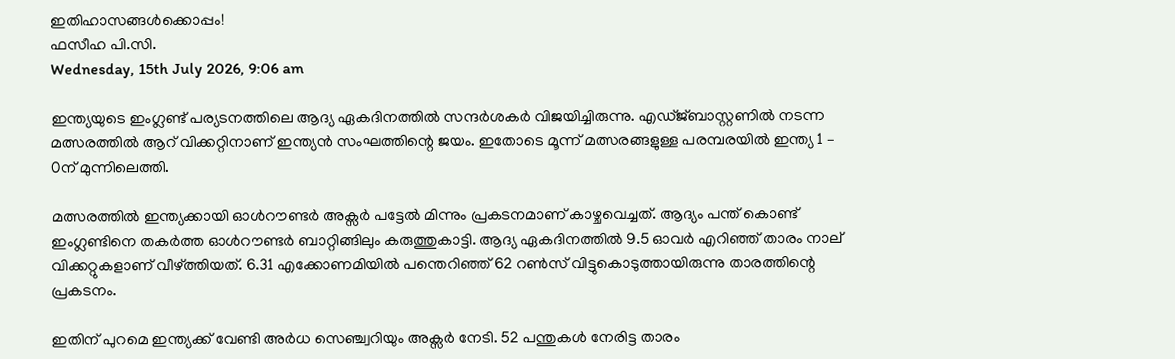ഇതിഹാസങ്ങള്‍ക്കൊപ്പം!
ഫസീഹ പി.സി.
Wednesday, 15th July 2026, 9:06 am

ഇന്ത്യയുടെ ഇംഗ്ലണ്ട് പര്യടനത്തിലെ ആദ്യ ഏകദിനത്തില്‍ സന്ദര്‍ശകര്‍ വിജയിച്ചിരുന്നു. എഡ്ജ്ബാസ്റ്റണില്‍ നടന്ന മത്സരത്തില്‍ ആറ് വിക്കറ്റിനാണ് ഇന്ത്യന്‍ സംഘത്തിന്റെ ജയം. ഇതോടെ മൂന്ന് മത്സരങ്ങളുള്ള പരമ്പരയില്‍ ഇന്ത്യ 1 – 0ന് മുന്നിലെത്തി.

മത്സരത്തില്‍ ഇന്ത്യക്കായി ഓള്‍റൗണ്ടര്‍ അക്സര്‍ പട്ടേല്‍ മിന്നും പ്രകടനമാണ് കാഴ്ചവെച്ചത്. ആദ്യം പന്ത് കൊണ്ട് ഇംഗ്ലണ്ടിനെ തകര്‍ത്ത ഓള്‍റൗണ്ടര്‍ ബാറ്റിങ്ങിലും കരുത്തുകാട്ടി. ആദ്യ ഏകദിനത്തില്‍ 9.5 ഓവര്‍ എറിഞ്ഞ് താരം നാല് വിക്കറ്റുകളാണ് വീഴ്ത്തിയത്. 6.31 എക്കോണമിയില്‍ പന്തെറിഞ്ഞ് 62 റണ്‍സ് വിട്ടുകൊടുത്തായിരുന്നു താരത്തിന്റെ പ്രകടനം.

ഇതിന് പുറമെ ഇന്ത്യക്ക് വേണ്ടി അര്‍ധ സെഞ്ച്വറിയും അക്സര്‍ നേടി. 52 പന്തുകള്‍ നേരിട്ട താരം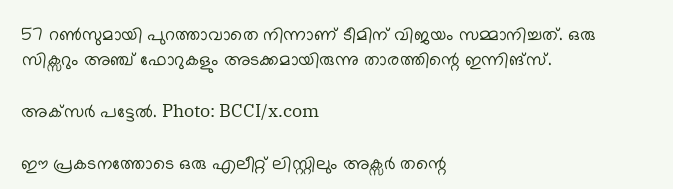57 റണ്‍സുമായി പുറത്താവാതെ നിന്നാണ് ടീമിന് വിജയം സമ്മാനിച്ചത്. ഒരു സിക്സറും അഞ്ച് ഫോറുകളും അടക്കമായിരുന്നു താരത്തിന്റെ ഇന്നിങ്സ്.

അക്‌സർ പട്ടേൽ. Photo: BCCI/x.com

ഈ പ്രകടനത്തോടെ ഒരു എലീറ്റ് ലിസ്റ്റിലും അക്സര്‍ തന്റെ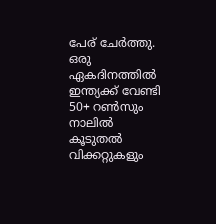പേര് ചേര്‍ത്തു. ഒരു ഏകദിനത്തില്‍ ഇന്ത്യക്ക് വേണ്ടി 50+ റണ്‍സും നാലില്‍ കൂടുതല്‍ വിക്കറ്റുകളും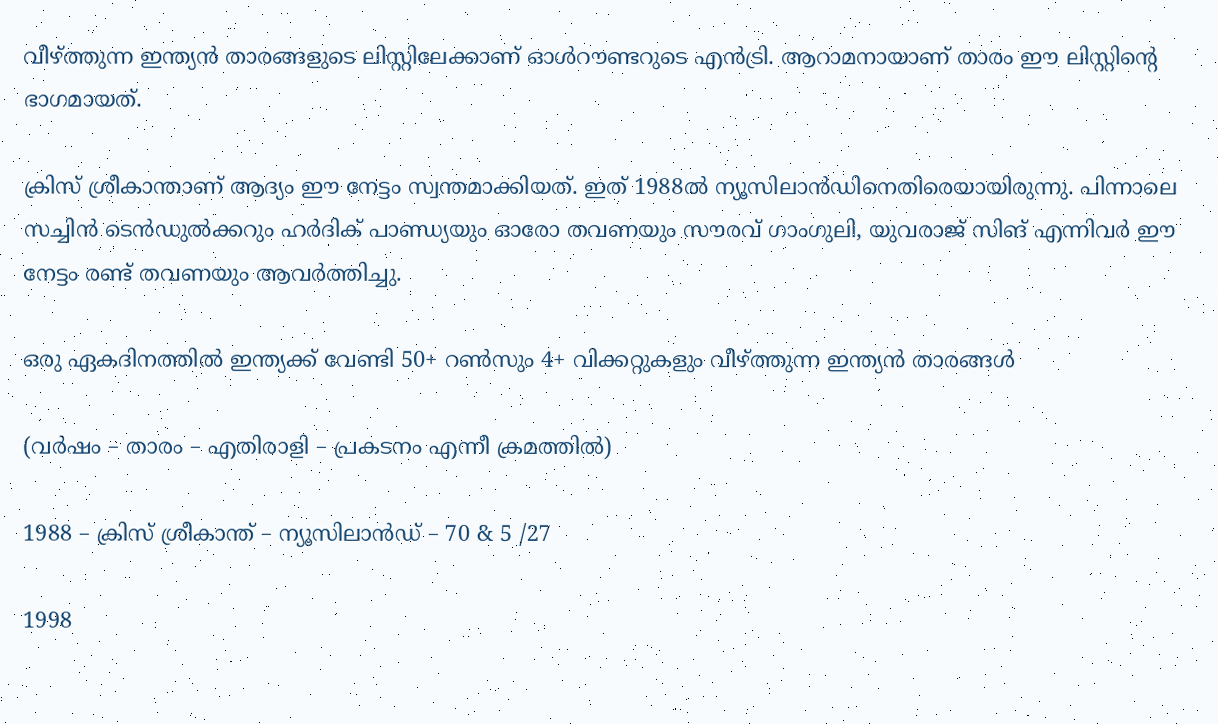വീഴ്ത്തുന്ന ഇന്ത്യന്‍ താരങ്ങളുടെ ലിസ്റ്റിലേക്കാണ് ഓള്‍റൗണ്ടറുടെ എന്‍ട്രി. ആറാമനായാണ് താരം ഈ ലിസ്റ്റിന്റെ ഭാഗമായത്.

ക്രിസ് ശ്രീകാന്താണ് ആദ്യം ഈ നേട്ടം സ്വന്തമാക്കിയത്. ഇത് 1988ല്‍ ന്യൂസിലാന്‍ഡിനെതിരെയായിരുന്നു. പിന്നാലെ സച്ചിന്‍ ടെന്‍ഡുല്‍ക്കറും ഹര്‍ദിക് പാണ്ഡ്യയും ഓരോ തവണയും സൗരവ് ഗാംഗുലി, യുവരാജ് സിങ് എന്നിവര്‍ ഈ നേട്ടം രണ്ട് തവണയും ആവര്‍ത്തിച്ചു.

ഒരു ഏകദിനത്തില്‍ ഇന്ത്യക്ക് വേണ്ടി 50+ റണ്‍സും 4+ വിക്കറ്റുകളും വീഴ്ത്തുന്ന ഇന്ത്യന്‍ താരങ്ങള്‍

(വര്‍ഷം – താരം – എതിരാളി – പ്രകടനം എന്നീ ക്രമത്തില്‍)

1988 – ക്രിസ് ശ്രീകാന്ത് – ന്യൂസിലാന്‍ഡ് – 70 & 5 /27

1998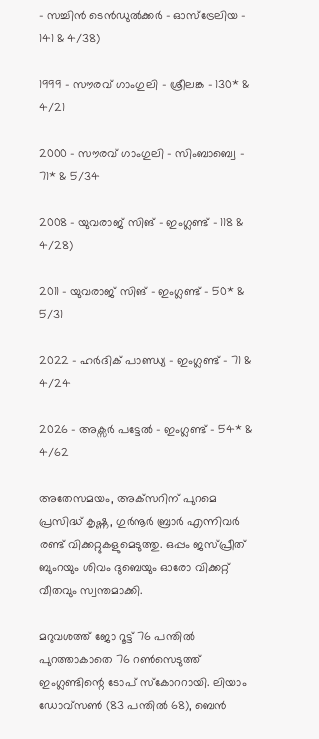– സച്ചിന്‍ ടെന്‍ഡുല്‍ക്കര്‍ – ഓസ്‌ട്രേലിയ – 141 & 4/38)

1999 – സൗരവ് ഗാംഗുലി – ശ്രീലങ്ക – 130* & 4/21

2000 – സൗരവ് ഗാംഗുലി – സിംബാബ്വെ – 71* & 5/34

2008 – യുവരാജ് സിങ് – ഇംഗ്ലണ്ട് – 118 & 4/28)

2011 – യുവരാജ് സിങ് – ഇംഗ്ലണ്ട് – 50* & 5/31

2022 – ഹര്‍ദിക് പാണ്ഡ്യ – ഇംഗ്ലണ്ട് – 71 & 4/24

2026 – അക്സര്‍ പട്ടേല്‍ – ഇംഗ്ലണ്ട് – 54* & 4/62

അതേസമയം, അക്‌സറിന് പുറമെ പ്രസിദ്ധ് കൃഷ്ണ, ഗുര്‍നൂര്‍ ബ്രാര്‍ എന്നിവര്‍ രണ്ട് വിക്കറ്റുകളുമെടുത്തു. ഒപ്പം ജസ്പ്രീത് ബുംറയും ശിവം ദുബെയും ഓരോ വിക്കറ്റ് വീതവും സ്വന്തമാക്കി.

മറുവശത്ത് ജോ റൂട്ട് 76 പന്തില്‍ പുറത്താകാതെ 76 റണ്‍സെടുത്ത് ഇംഗ്ലണ്ടിന്റെ ടോപ് സ്‌കോററായി. ലിയാം ഡോവ്‌സണ്‍ (83 പന്തില്‍ 68), ബെന്‍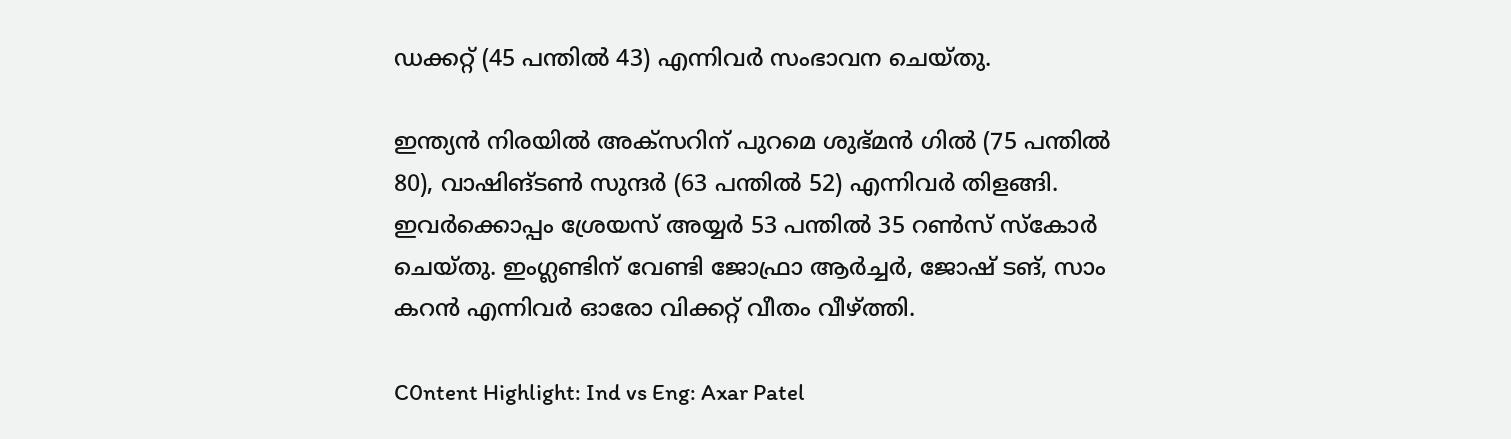ഡക്കറ്റ് (45 പന്തില്‍ 43) എന്നിവര്‍ സംഭാവന ചെയ്തു.

ഇന്ത്യന്‍ നിരയില്‍ അക്‌സറിന് പുറമെ ശുഭ്മന്‍ ഗില്‍ (75 പന്തില്‍ 80), വാഷിങ്ടണ്‍ സുന്ദര്‍ (63 പന്തില്‍ 52) എന്നിവര്‍ തിളങ്ങി. ഇവര്‍ക്കൊപ്പം ശ്രേയസ് അയ്യര്‍ 53 പന്തില്‍ 35 റണ്‍സ് സ്‌കോര്‍ ചെയ്തു. ഇംഗ്ലണ്ടിന് വേണ്ടി ജോഫ്രാ ആര്‍ച്ചര്‍, ജോഷ് ടങ്, സാം കറന്‍ എന്നിവര്‍ ഓരോ വിക്കറ്റ് വീതം വീഴ്ത്തി.

C0ntent Highlight: Ind vs Eng: Axar Patel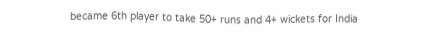became 6th player to take 50+ runs and 4+ wickets for India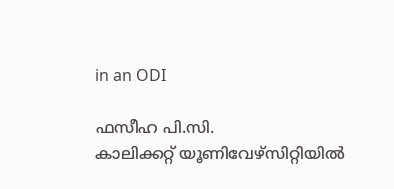in an ODI

ഫസീഹ പി.സി.
കാലിക്കറ്റ് യൂണിവേഴ്‌സിറ്റിയില്‍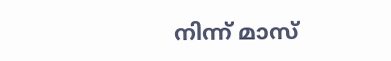നിന്ന് മാസ്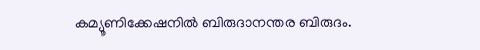കമ്യൂണിക്കേഷനില്‍ ബിരുദാനന്തര ബിരുദം.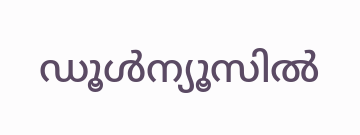ഡൂള്‍ന്യൂസില്‍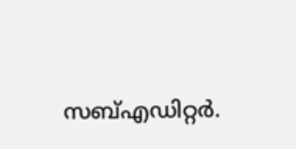സബ്എഡിറ്റര്‍.